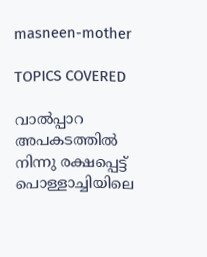masneen-mother

TOPICS COVERED

വാല്‍പ്പാറ അപകടത്തില്‍ നിന്നു രക്ഷപ്പെട്ട് പൊള്ളാച്ചിയിലെ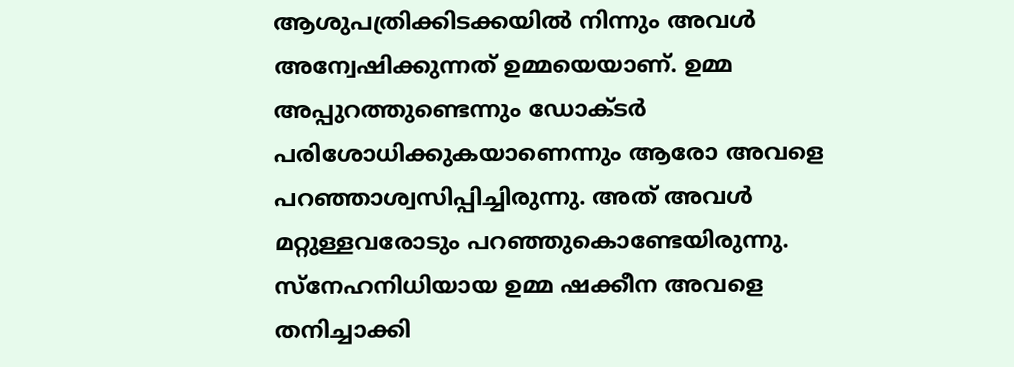ആശുപത്രിക്കിടക്കയില്‍ നിന്നും അവള്‍ അന്വേഷിക്കുന്നത് ഉമ്മയെയാണ്. ഉമ്മ അപ്പുറത്തുണ്ടെന്നും ഡോക്ടര്‍ പരിശോധിക്കുകയാണെന്നും ആരോ അവളെ പറഞ്ഞാശ്വസിപ്പിച്ചിരുന്നു. അത് അവള്‍ മറ്റുള്ളവരോടും പറഞ്ഞുകൊണ്ടേയിരുന്നു. സ്നേഹനിധിയായ ഉമ്മ ഷക്കീന അവളെ തനിച്ചാക്കി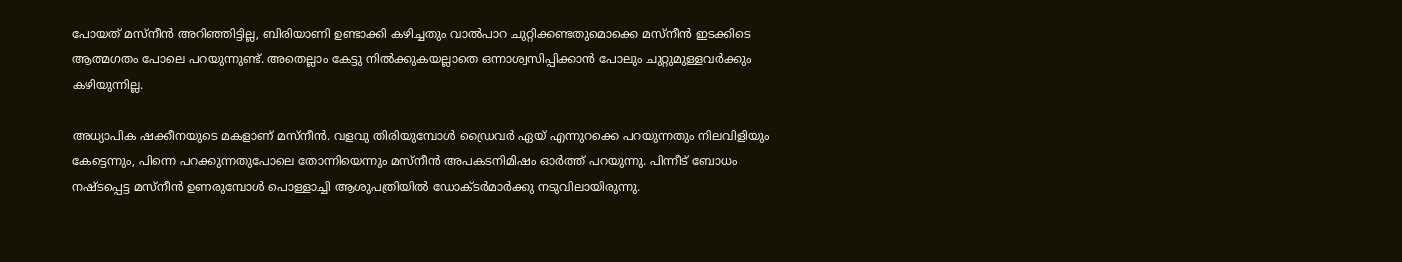പോയത് മസ്നീന്‍ അറിഞ്ഞിട്ടില്ല, ബിരിയാണി ഉണ്ടാക്കി കഴിച്ചതും വാൽപാറ ചുറ്റിക്കണ്ടതുമൊക്കെ മസ്നീൻ ഇടക്കിടെ ആത്മഗതം പോലെ പറയുന്നുണ്ട്. അതെല്ലാം കേട്ടു നിൽക്കുകയല്ലാതെ ഒന്നാശ്വസിപ്പിക്കാൻ പോലും ചുറ്റുമുള്ളവര്‍ക്കും കഴിയുന്നില്ല.

അധ്യാപിക ഷക്കീനയുടെ മകളാണ് മസ്നീന്‍. വളവു തിരിയുമ്പോൾ ഡ്രൈവർ ഏയ് എന്നുറക്കെ പറയുന്നതും നിലവിളിയും കേട്ടെന്നും, പിന്നെ പറക്കുന്നതുപോലെ തോന്നിയെന്നും മസ്നീൻ അപകടനിമിഷം ഓര്‍ത്ത് പറയുന്നു. പിന്നീട് ബോധം നഷ്ടപ്പെട്ട മസ്നീൻ ഉണരുമ്പോൾ പൊള്ളാച്ചി ആശുപത്രിയിൽ ഡോക്ടർമാർക്കു നടുവിലായിരുന്നു.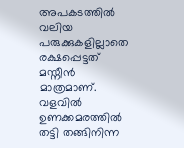അപകടത്തിൽ വലിയ പരുക്കുകളില്ലാതെ രക്ഷപ്പെട്ടത് മസ്നീൻ മാത്രമാണ്. വളവിൽ ഉണക്കമരത്തിൽ തട്ടി തങ്ങിനിന്ന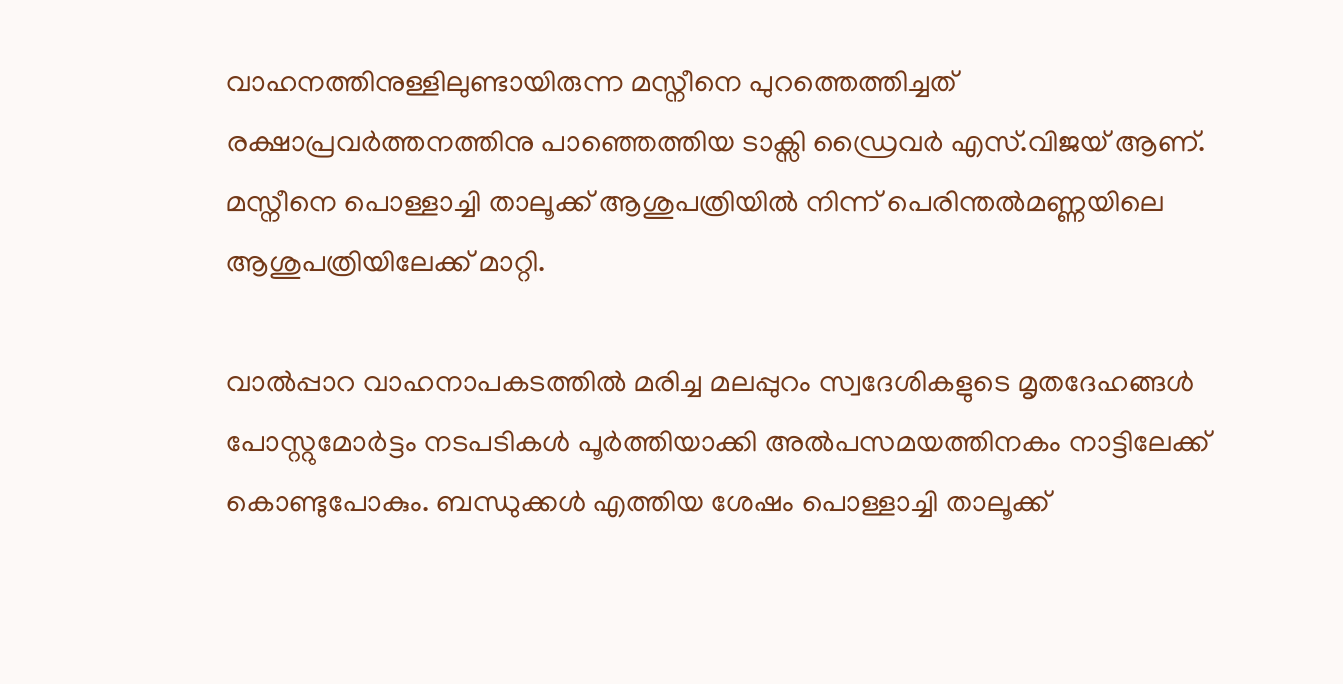വാഹനത്തിനുള്ളിലുണ്ടായിരുന്ന മസ്നീനെ പുറത്തെത്തിച്ചത് രക്ഷാപ്രവർത്തനത്തിനു പാഞ്ഞെത്തിയ ടാക്സി ഡ്രൈവർ എസ്.വിജയ് ആണ്. മസ്നീനെ പൊള്ളാച്ചി താലൂക്ക് ആശുപത്രിയില്‍ നിന്ന് പെരിന്തല്‍മണ്ണയിലെ ആശുപത്രിയിലേക്ക് മാറ്റി.

വാല്‍പ്പാറ വാഹനാപകടത്തില്‍ മരിച്ച മലപ്പുറം സ്വദേശികളുടെ മൃതദേഹങ്ങള്‍ പോസ്റ്റുമോര്‍ട്ടം നടപടികള്‍ പൂര്‍ത്തിയാക്കി അല്‍‌പസമയത്തിനകം നാട്ടിലേക്ക് കൊണ്ടുപോകും. ബന്ധുക്കള്‍ എത്തിയ ശേഷം പൊള്ളാച്ചി താലൂക്ക്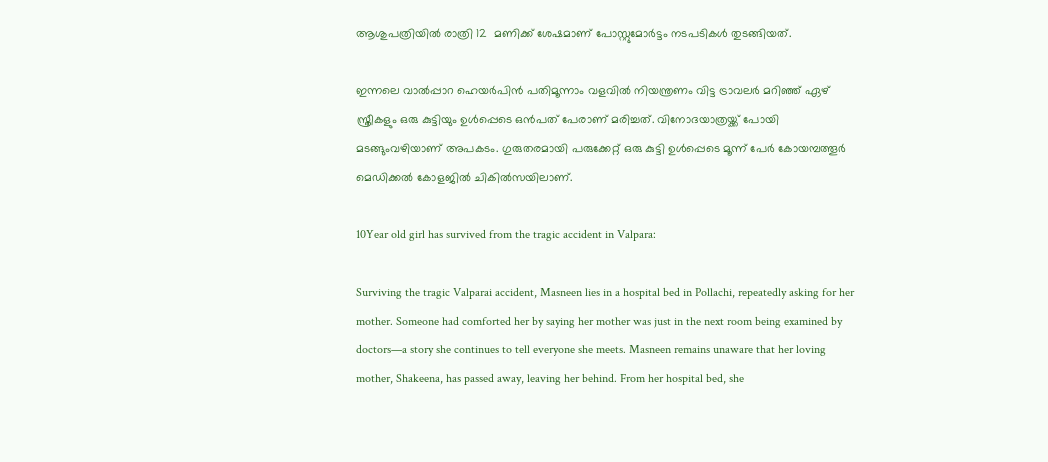ആശുപത്രിയില്‍ രാത്രി 12  മണിക്ക് ശേഷമാണ് പോസ്റ്റുമോര്‍ട്ടം നടപടികള്‍ തുടങ്ങിയത്.

ഇന്നലെ വാല്‍പ്പാറ ഹെയര്‍പിന്‍ പതിമൂന്നാം വളവില്‍ നിയന്ത്രണം വിട്ട ട്രാവലര്‍ മറിഞ്ഞ് ഏഴ് സ്ത്രീകളും ഒരു കുട്ടിയും ഉള്‍പ്പെടെ ഒന്‍പത് പേരാണ് മരിച്ചത്. വിനോദയാത്രയ്ക്ക് പോയി മടങ്ങുംവഴിയാണ് അപകടം. ഗുരുതരമായി പരുക്കേറ്റ് ഒരു കുട്ടി ഉള്‍പ്പെടെ മൂന്ന് പേര്‍ കോയമ്പത്തൂര്‍ മെഡിക്കല്‍ കോളജില്‍ ചികില്‍സയിലാണ്.

10Year old girl has survived from the tragic accident in Valpara:

Surviving the tragic Valparai accident, Masneen lies in a hospital bed in Pollachi, repeatedly asking for her mother. Someone had comforted her by saying her mother was just in the next room being examined by doctors—a story she continues to tell everyone she meets. Masneen remains unaware that her loving mother, Shakeena, has passed away, leaving her behind. From her hospital bed, she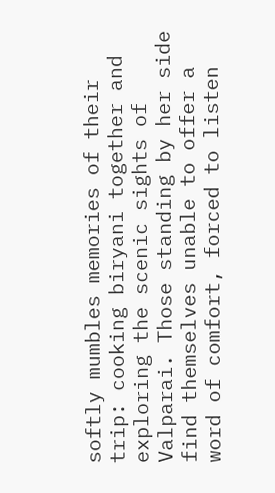softly mumbles memories of their trip: cooking biryani together and exploring the scenic sights of Valparai. Those standing by her side find themselves unable to offer a word of comfort, forced to listen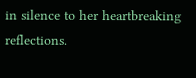in silence to her heartbreaking reflections.